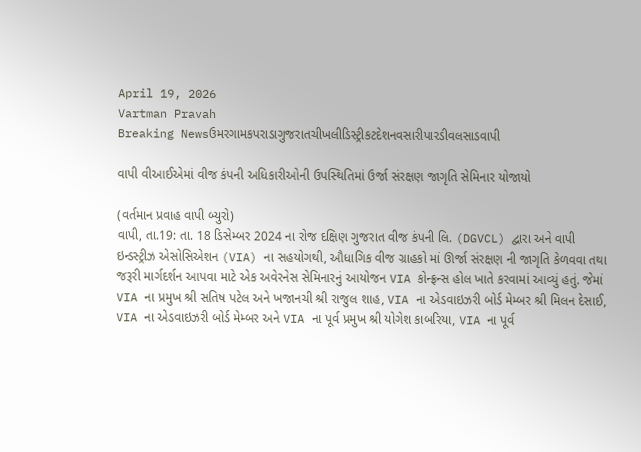April 19, 2026
Vartman Pravah
Breaking Newsઉમરગામકપરાડાગુજરાતચીખલીડિસ્ટ્રીકટદેશનવસારીપારડીવલસાડવાપી

વાપી વીઆઈએમાં વીજ કંપની અધિકારીઓની ઉપસ્‍થિતિમાં ઉર્જા સંરક્ષણ જાગૃતિ સેમિનાર યોજાયો

(વર્તમાન પ્રવાહ વાપી બ્‍યુરો)
વાપી, તા.19: તા. 18 ડિસેમ્બર 2024 ના રોજ દક્ષિણ ગુજરાત વીજ કંપની લિ. (DGVCL) દ્વારા અને વાપી ઇન્ડસ્ટ્રીઝ એસોસિએશન (VIA) ના સહયોગથી, ઔધાગિક વીજ ગ્રાહકો માં ઊર્જા સંરક્ષણ ની જાગૃતિ કેળવવા તથા જરૂરી માર્ગદર્શન આપવા માટે એક અવેરનેસ સેમિનારનું આયોજન VIA કોન્ફ્રન્સ હોલ ખાતે કરવામાં આવ્યું હતું. જેમાં VIA ના પ્રમુખ શ્રી સતિષ પટેલ અને ખજાનચી શ્રી રાજુલ શાહ, VIA ના એડવાઇઝરી બોર્ડ મેમ્બર શ્રી મિલન દેસાઈ, VIA ના એડવાઇઝરી બોર્ડ મેમ્બર અને VIA ના પૂર્વ પ્રમુખ શ્રી યોગેશ કાબરિયા, VIA ના પૂર્વ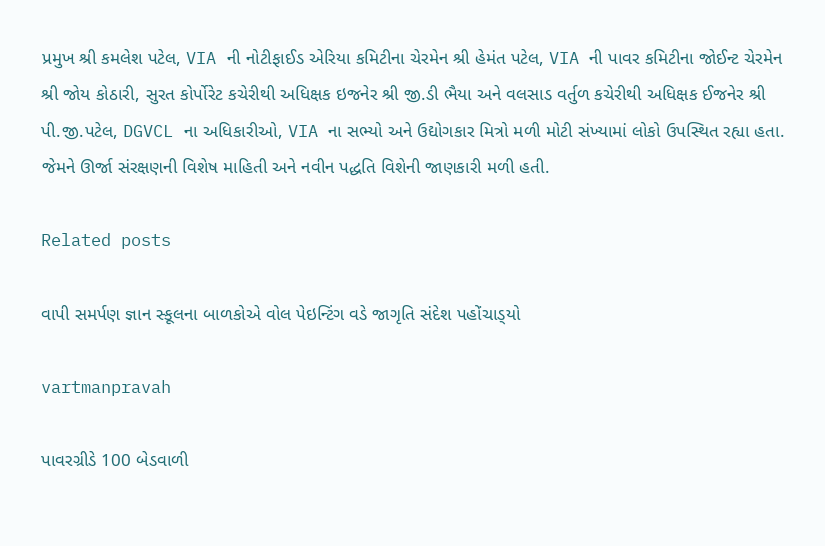પ્રમુખ શ્રી કમલેશ પટેલ, VIA ની નોટીફાઈડ એરિયા કમિટીના ચેરમેન શ્રી હેમંત પટેલ, VIA ની પાવર કમિટીના જોઈન્ટ ચેરમેન શ્રી જોય કોઠારી, સુરત કોર્પોરેટ કચેરીથી અધિક્ષક ઇજનેર શ્રી જી.ડી ભૈયા અને વલસાડ વર્તુળ કચેરીથી અધિક્ષક ઈજનેર શ્રી પી.જી.પટેલ, DGVCL ના અધિકારીઓ, VIA ના સભ્યો અને ઉદ્યોગકાર મિત્રો મળી મોટી સંખ્યામાં લોકો ઉપસ્થિત રહ્યા હતા. જેમને ઊર્જા સંરક્ષણની વિશેષ માહિતી અને નવીન પદ્ધતિ વિશેની જાણકારી મળી હતી.

Related posts

વાપી સમર્પણ જ્ઞાન સ્‍કૂલના બાળકોએ વોલ પેઇન્‍ટિંગ વડે જાગૃતિ સંદેશ પહોંચાડ્‍યો

vartmanpravah

પાવરગ્રીડે 100 બેડવાળી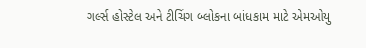ગર્લ્‍સ હોસ્‍ટેલ અને ટીચિંગ બ્‍લોકના બાંધકામ માટે એમઓયુ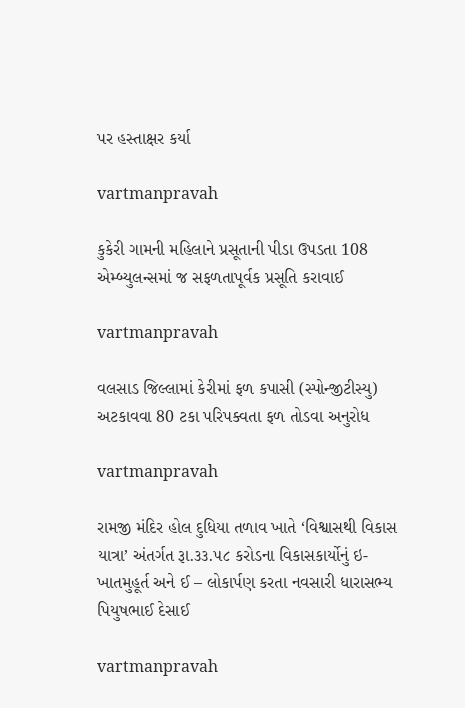પર હસ્‍તાક્ષર કર્યા

vartmanpravah

કુકેરી ગામની મહિલાને પ્રસૂતાની પીડા ઉપડતા 108 એમ્‍બ્‍યુલન્‍સમાં જ સફળતાપૂર્વક પ્રસૂતિ કરાવાઈ

vartmanpravah

વલસાડ જિલ્લામાં કેરીમાં ફળ કપાસી (સ્‍પોન્‍જીટીસ્‍યુ) અટકાવવા 80 ટકા પરિપક્‍વતા ફળ તોડવા અનુરોધ

vartmanpravah

રામજી મંદિર હોલ દુધિયા તળાવ ખાતે ‘વિશ્વાસથી વિકાસ યાત્રા’ અંતર્ગત રૂા.૩૩.૫૮ કરોડના વિકાસકાર્યોનું ઇ- ખાતમુહૂર્ત અને ઈ – લોકાર્પણ કરતા નવસારી ધારાસભ્ય પિયુષભાઈ દેસાઈ

vartmanpravah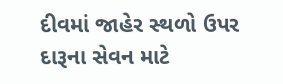દીવમાં જાહેર સ્‍થળો ઉપર દારૂના સેવન માટે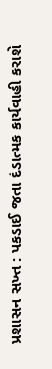પ્રશાસન સખ્‍ત : પકડાઈ જતા દંડાત્‍મક કાર્યવાહી કરાશે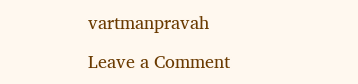vartmanpravah

Leave a Comment